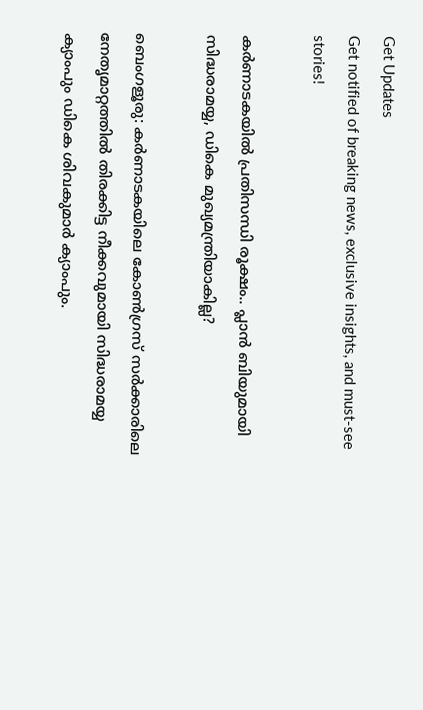Get Updates
Get notified of breaking news, exclusive insights, and must-see stories!

കര്‍ണാടകയില്‍ പ്രതിസന്ധി രൂക്ഷം.. പ്ലാന്‍ ബിയുമായി സിദ്ധരാമയ്യ, ഡികെ മുഖ്യമന്ത്രിയാകില്ല?

ബെംഗളൂരു: കര്‍ണാടകയിലെ കോണ്‍ഗ്രസ് സര്‍ക്കാരിലെ നേതൃമാറ്റത്തില്‍ തിരക്കിട്ട നീക്കവുമായി സിദ്ധരാമയ്യ ക്യാംപും ഡികെ ശിവകുമാര്‍ ക്യാംപും.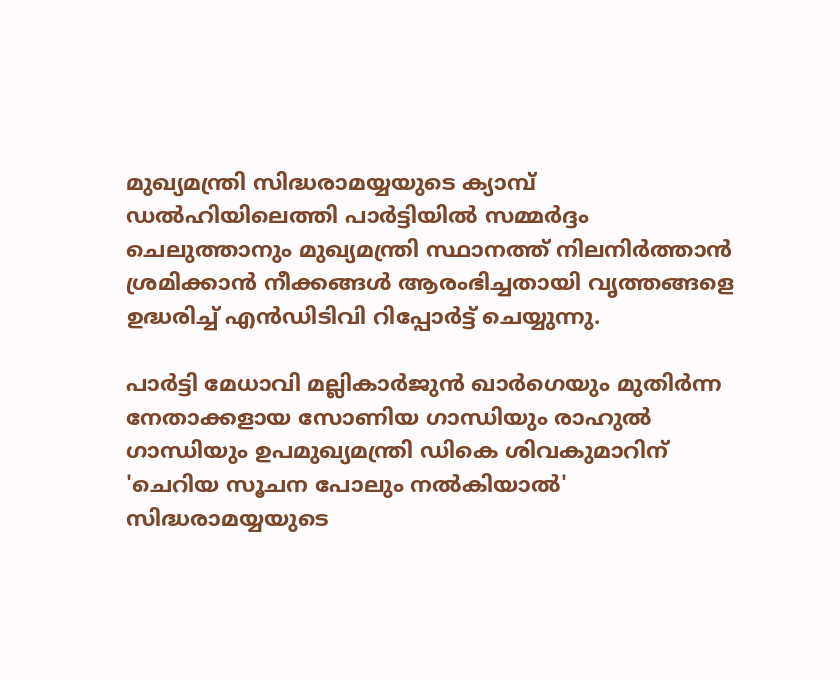മുഖ്യമന്ത്രി സിദ്ധരാമയ്യയുടെ ക്യാമ്പ് ഡല്‍ഹിയിലെത്തി പാര്‍ട്ടിയില്‍ സമ്മര്‍ദ്ദം ചെലുത്താനും മുഖ്യമന്ത്രി സ്ഥാനത്ത് നിലനിര്‍ത്താന്‍ ശ്രമിക്കാന്‍ നീക്കങ്ങള്‍ ആരംഭിച്ചതായി വൃത്തങ്ങളെ ഉദ്ധരിച്ച് എന്‍ഡിടിവി റിപ്പോര്‍ട്ട് ചെയ്യുന്നു.

പാര്‍ട്ടി മേധാവി മല്ലികാര്‍ജുന്‍ ഖാര്‍ഗെയും മുതിര്‍ന്ന നേതാക്കളായ സോണിയ ഗാന്ധിയും രാഹുല്‍ ഗാന്ധിയും ഉപമുഖ്യമന്ത്രി ഡികെ ശിവകുമാറിന് 'ചെറിയ സൂചന പോലും നല്‍കിയാല്‍' സിദ്ധരാമയ്യയുടെ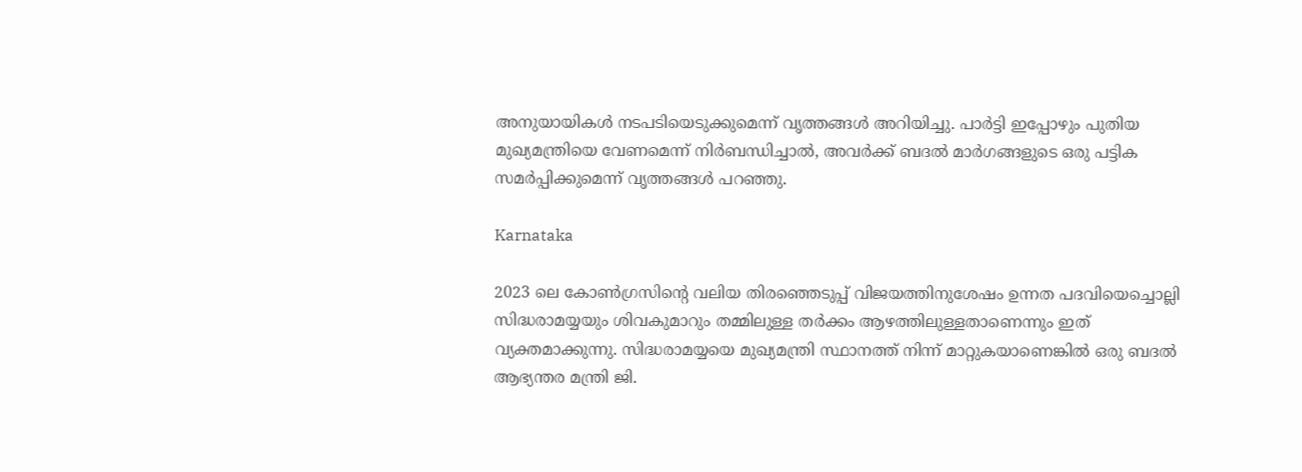അനുയായികള്‍ നടപടിയെടുക്കുമെന്ന് വൃത്തങ്ങള്‍ അറിയിച്ചു. പാര്‍ട്ടി ഇപ്പോഴും പുതിയ മുഖ്യമന്ത്രിയെ വേണമെന്ന് നിര്‍ബന്ധിച്ചാല്‍, അവര്‍ക്ക് ബദല്‍ മാര്‍ഗങ്ങളുടെ ഒരു പട്ടിക സമര്‍പ്പിക്കുമെന്ന് വൃത്തങ്ങള്‍ പറഞ്ഞു.

Karnataka

2023 ലെ കോണ്‍ഗ്രസിന്റെ വലിയ തിരഞ്ഞെടുപ്പ് വിജയത്തിനുശേഷം ഉന്നത പദവിയെച്ചൊല്ലി സിദ്ധരാമയ്യയും ശിവകുമാറും തമ്മിലുള്ള തര്‍ക്കം ആഴത്തിലുള്ളതാണെന്നും ഇത് വ്യക്തമാക്കുന്നു. സിദ്ധരാമയ്യയെ മുഖ്യമന്ത്രി സ്ഥാനത്ത് നിന്ന് മാറ്റുകയാണെങ്കില്‍ ഒരു ബദല്‍ ആഭ്യന്തര മന്ത്രി ജി.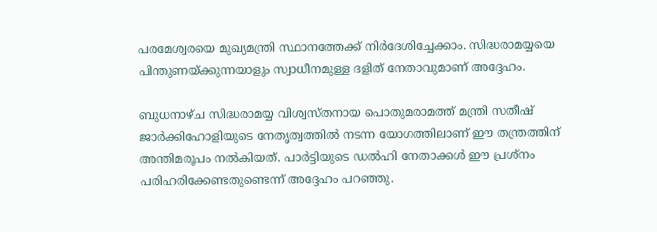പരമേശ്വരയെ മുഖ്യമന്ത്രി സ്ഥാനത്തേക്ക് നിര്‍ദേശിച്ചേക്കാം. സിദ്ധരാമയ്യയെ പിന്തുണയ്ക്കുന്നയാളും സ്വാധീനമുള്ള ദളിത് നേതാവുമാണ് അദ്ദേഹം.

ബുധനാഴ്ച സിദ്ധരാമയ്യ വിശ്വസ്തനായ പൊതുമരാമത്ത് മന്ത്രി സതീഷ് ജാര്‍ക്കിഹോളിയുടെ നേതൃത്വത്തില്‍ നടന്ന യോഗത്തിലാണ് ഈ തന്ത്രത്തിന് അന്തിമരൂപം നല്‍കിയത്. പാര്‍ട്ടിയുടെ ഡല്‍ഹി നേതാക്കള്‍ ഈ പ്രശ്‌നം പരിഹരിക്കേണ്ടതുണ്ടെന്ന് അദ്ദേഹം പറഞ്ഞു.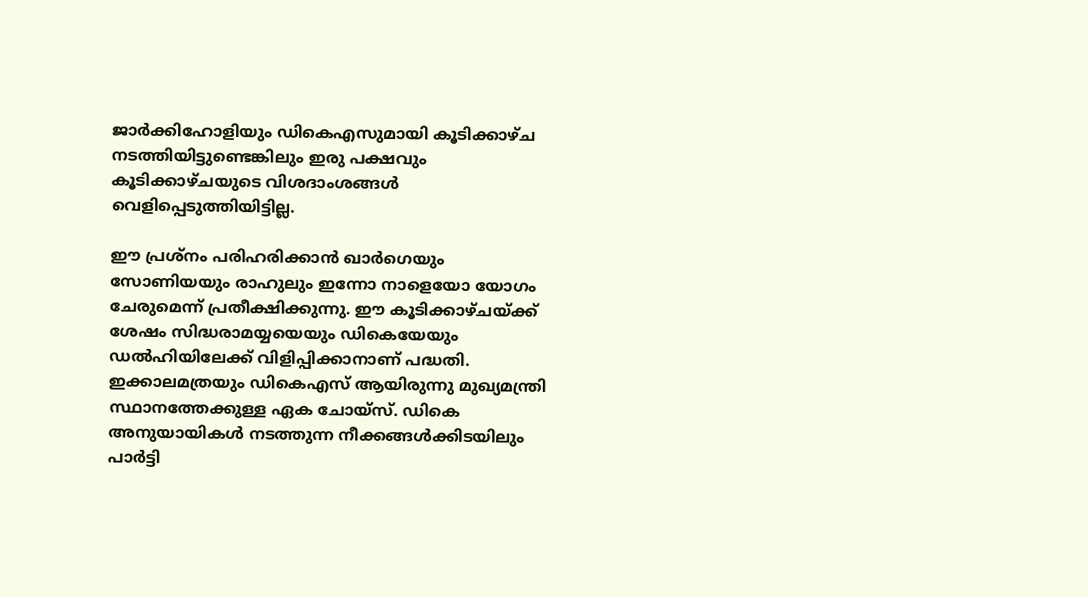ജാര്‍ക്കിഹോളിയും ഡികെഎസുമായി കൂടിക്കാഴ്ച നടത്തിയിട്ടുണ്ടെങ്കിലും ഇരു പക്ഷവും കൂടിക്കാഴ്ചയുടെ വിശദാംശങ്ങള്‍ വെളിപ്പെടുത്തിയിട്ടില്ല.

ഈ പ്രശ്‌നം പരിഹരിക്കാന്‍ ഖാര്‍ഗെയും സോണിയയും രാഹുലും ഇന്നോ നാളെയോ യോഗം ചേരുമെന്ന് പ്രതീക്ഷിക്കുന്നു. ഈ കൂടിക്കാഴ്ചയ്ക്ക് ശേഷം സിദ്ധരാമയ്യയെയും ഡികെയേയും ഡല്‍ഹിയിലേക്ക് വിളിപ്പിക്കാനാണ് പദ്ധതി. ഇക്കാലമത്രയും ഡികെഎസ് ആയിരുന്നു മുഖ്യമന്ത്രി സ്ഥാനത്തേക്കുള്ള ഏക ചോയ്‌സ്. ഡികെ അനുയായികള്‍ നടത്തുന്ന നീക്കങ്ങള്‍ക്കിടയിലും പാര്‍ട്ടി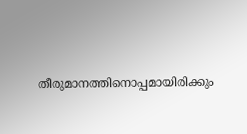തീരുമാനത്തിനൊപ്പമായിരിക്കും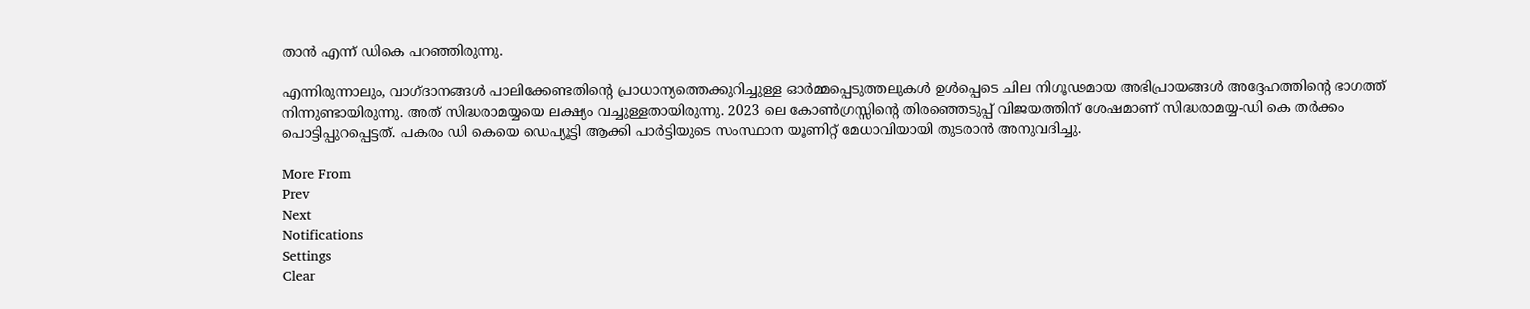താന്‍ എന്ന് ഡികെ പറഞ്ഞിരുന്നു.

എന്നിരുന്നാലും, വാഗ്ദാനങ്ങള്‍ പാലിക്കേണ്ടതിന്റെ പ്രാധാന്യത്തെക്കുറിച്ചുള്ള ഓര്‍മ്മപ്പെടുത്തലുകള്‍ ഉള്‍പ്പെടെ ചില നിഗൂഢമായ അഭിപ്രായങ്ങള്‍ അദ്ദേഹത്തിന്റെ ഭാഗത്ത് നിന്നുണ്ടായിരുന്നു. അത് സിദ്ധരാമയ്യയെ ലക്ഷ്യം വച്ചുള്ളതായിരുന്നു. 2023 ലെ കോണ്‍ഗ്രസ്സിന്റെ തിരഞ്ഞെടുപ്പ് വിജയത്തിന് ശേഷമാണ് സിദ്ധരാമയ്യ-ഡി കെ തര്‍ക്കം പൊട്ടിപ്പുറപ്പെട്ടത്. പകരം ഡി കെയെ ഡെപ്യൂട്ടി ആക്കി പാര്‍ട്ടിയുടെ സംസ്ഥാന യൂണിറ്റ് മേധാവിയായി തുടരാന്‍ അനുവദിച്ചു.

More From
Prev
Next
Notifications
Settings
Clear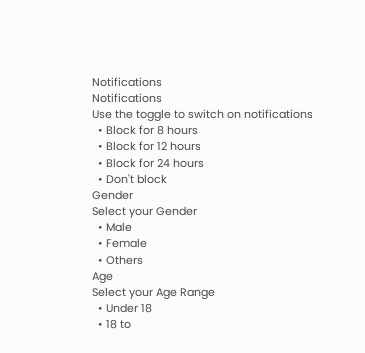Notifications
Notifications
Use the toggle to switch on notifications
  • Block for 8 hours
  • Block for 12 hours
  • Block for 24 hours
  • Don't block
Gender
Select your Gender
  • Male
  • Female
  • Others
Age
Select your Age Range
  • Under 18
  • 18 to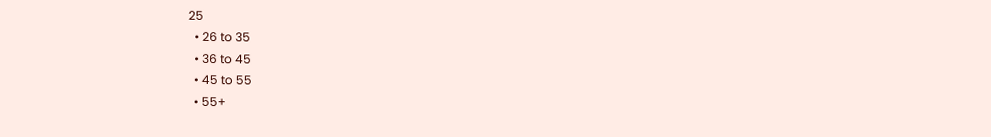25
  • 26 to 35
  • 36 to 45
  • 45 to 55
  • 55+